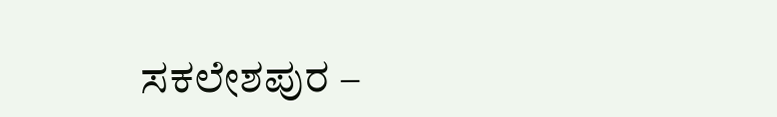ಸಕಲೇಶಪುರ –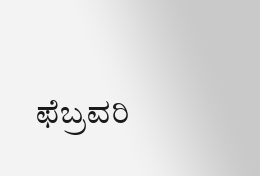ಫೆಬ್ರವರಿ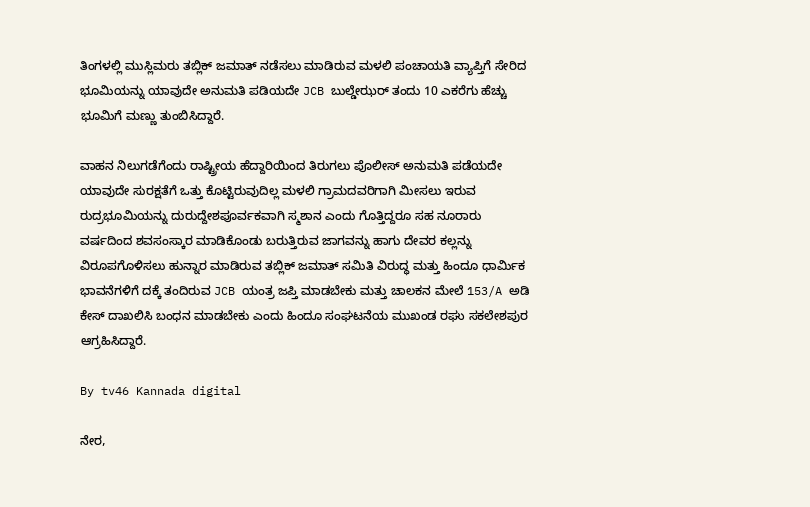ತಿಂಗಳಲ್ಲಿ ಮುಸ್ಲಿಮರು ತಬ್ಲಿಕ್ ಜಮಾತ್ ನಡೆಸಲು ಮಾಡಿರುವ ಮಳಲಿ ಪಂಚಾಯತಿ ವ್ಯಾಪ್ತಿಗೆ ಸೇರಿದ ಭೂಮಿಯನ್ನು ಯಾವುದೇ ಅನುಮತಿ ಪಡಿಯದೇ JCB ಬುಲ್ಡೇಝರ್ ತಂದು 10 ಎಕರೆಗು ಹೆಚ್ಚು ಭೂಮಿಗೆ ಮಣ್ಣು ತುಂಬಿಸಿದ್ದಾರೆ.

ವಾಹನ ನಿಲುಗಡೆಗೆಂದು ರಾಷ್ಟ್ರೀಯ ಹೆದ್ದಾರಿಯಿಂದ ತಿರುಗಲು ಪೊಲೀಸ್ ಅನುಮತಿ ಪಡೆಯದೇ ಯಾವುದೇ ಸುರಕ್ಷತೆಗೆ ಒತ್ತು ಕೊಟ್ಟಿರುವುದಿಲ್ಲ ಮಳಲಿ ಗ್ರಾಮದವರಿಗಾಗಿ ಮೀಸಲು ಇರುವ ರುದ್ರಭೂಮಿಯನ್ನು ದುರುದ್ದೇಶಪೂರ್ವಕವಾಗಿ ಸ್ಮಶಾನ ಎಂದು ಗೊತ್ತಿದ್ದರೂ ಸಹ ನೂರಾರು ವರ್ಷದಿಂದ ಶವಸಂಸ್ಕಾರ ಮಾಡಿಕೊಂಡು ಬರುತ್ತಿರುವ ಜಾಗವನ್ನು ಹಾಗು ದೇವರ ಕಲ್ಲನ್ನು ವಿರೂಪಗೊಳಿಸಲು ಹುನ್ನಾರ ಮಾಡಿರುವ ತಬ್ಲಿಕ್ ಜಮಾತ್ ಸಮಿತಿ ವಿರುದ್ಧ ಮತ್ತು ಹಿಂದೂ ಧಾರ್ಮಿಕ ಭಾವನೆಗಳಿಗೆ ದಕ್ಕೆ ತಂದಿರುವ JCB ಯಂತ್ರ ಜಪ್ತಿ ಮಾಡಬೇಕು ಮತ್ತು ಚಾಲಕನ ಮೇಲೆ 153/A ಅಡಿ ಕೇಸ್ ದಾಖಲಿಸಿ ಬಂಧನ ಮಾಡಬೇಕು ಎಂದು ಹಿಂದೂ ಸಂಘಟನೆಯ ಮುಖಂಡ ರಘು ಸಕಲೇಶಪುರ ಆಗ್ರಹಿಸಿದ್ದಾರೆ.

By tv46 Kannada digital

ನೇರ,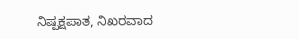ನಿಷ್ಪಕ್ಷಪಾತ, ನಿಖರವಾದ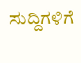ಸುದ್ದಿಗಳಿಗೆ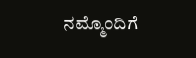ನಮ್ಮೊಂದಿಗೆ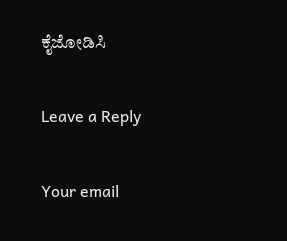ಕೈಜೋಡಿಸಿ

Leave a Reply

Your email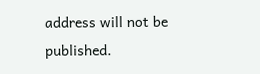address will not be published.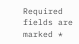Required fields are marked *